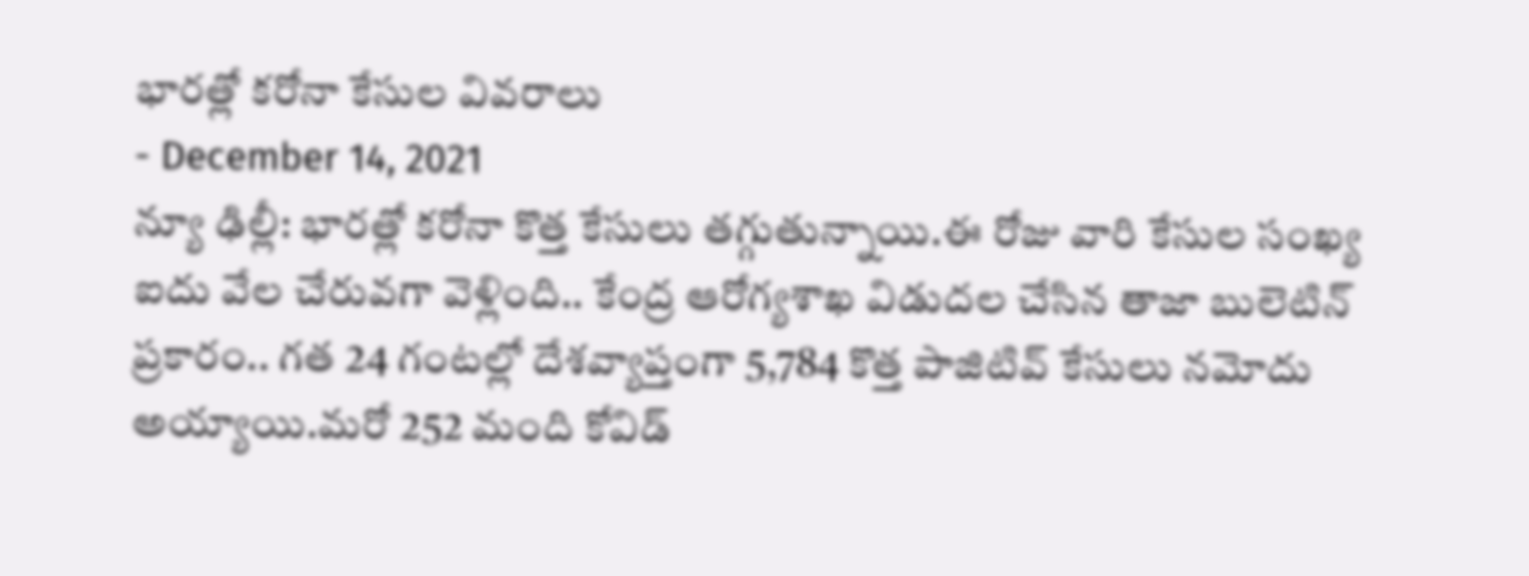భారత్లో కరోనా కేసుల వివరాలు
- December 14, 2021
న్యూ ఢిల్లీ: భారత్లో కరోనా కొత్త కేసులు తగ్గుతున్నాయి.ఈ రోజు వారి కేసుల సంఖ్య ఐదు వేల చేరువగా వెళ్లింది.. కేంద్ర ఆరోగ్యశాఖ విడుదల చేసిన తాజా బులెటిన్ ప్రకారం.. గత 24 గంటల్లో దేశవ్యాప్తంగా 5,784 కొత్త పాజిటివ్ కేసులు నమోదు అయ్యాయి.మరో 252 మంది కోవిడ్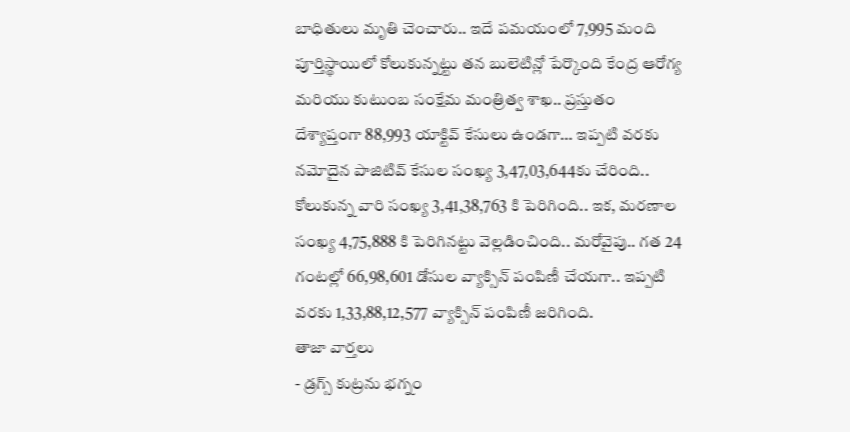బాధితులు మృతి చెంచారు.. ఇదే పమయంలో 7,995 మంది పూర్తిస్థాయిలో కోలుకున్నట్టు తన బులెటిన్లో పేర్కొంది కేంద్ర ఆరోగ్య మరియు కుటుంబ సంక్షేమ మంత్రిత్వ శాఖ.. ప్రస్తుతం దేశ్యాప్తంగా 88,993 యాక్టివ్ కేసులు ఉండగా… ఇప్పటి వరకు నమోదైన పాజిటివ్ కేసుల సంఖ్య 3,47,03,644కు చేరింది.. కోలుకున్న వారి సంఖ్య 3,41,38,763 కి పెరిగింది.. ఇక, మరణాల సంఖ్య 4,75,888 కి పెరిగినట్టు వెల్లడించింది.. మరోవైపు.. గత 24 గంటల్లో 66,98,601 డోసుల వ్యాక్సిన్ పంపిణీ చేయగా.. ఇప్పటి వరకు 1,33,88,12,577 వ్యాక్సిన్ పంపిణీ జరిగింది.
తాజా వార్తలు
- డ్రగ్స్ కుట్రను భగ్నం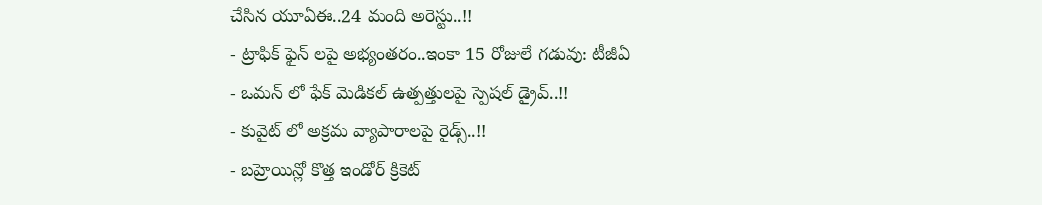చేసిన యూఏఈ..24 మంది అరెస్టు..!!
- ట్రాఫిక్ ఫైన్ లపై అభ్యంతరం..ఇంకా 15 రోజులే గడువు: టీజీఏ
- ఒమన్ లో ఫేక్ మెడికల్ ఉత్పత్తులపై స్పెషల్ డ్రైవ్..!!
- కువైట్ లో అక్రమ వ్యాపారాలపై రైడ్స్..!!
- బహ్రెయిన్లో కొత్త ఇండోర్ క్రికెట్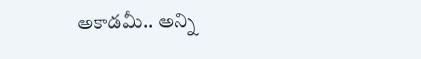అకాడమీ.. అన్ని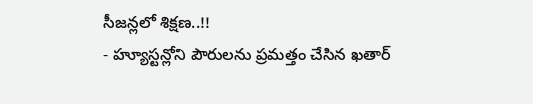సీజన్లలో శిక్షణ..!!
- హ్యూస్టన్లోని పౌరులను ప్రమత్తం చేసిన ఖతార్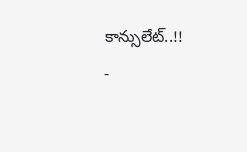కాన్సులేట్..!!
-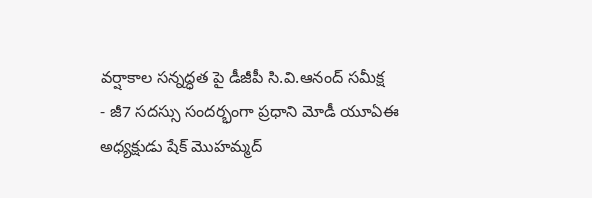వర్షాకాల సన్నద్ధత పై డీజీపీ సి.వి.ఆనంద్ సమీక్ష
- జీ7 సదస్సు సందర్భంగా ప్రధాని మోడీ యూఏఈ అధ్యక్షుడు షేక్ మొహమ్మద్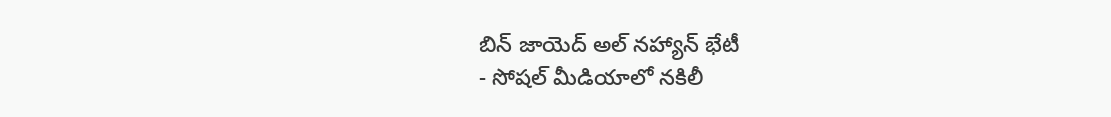బిన్ జాయెద్ అల్ నహ్యాన్ భేటీ
- సోషల్ మీడియాలో నకిలీ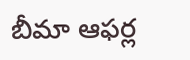బీమా ఆఫర్ల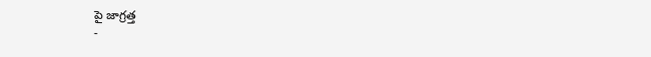పై జాగ్రత్త
-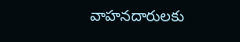వాహనదారులకు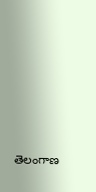తెలంగాణ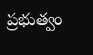ప్రభుత్వం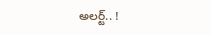అలర్ట్.. !